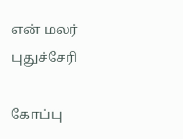என் மலர்
புதுச்சேரி

கோப்பு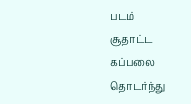படம்
சூதாட்ட கப்பலை தொடர்ந்து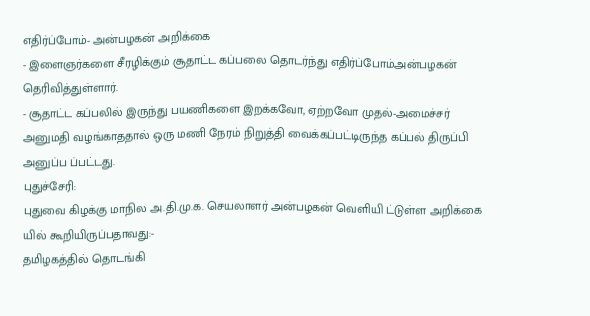எதிர்ப்போம்- அன்பழகன் அறிக்கை
- இளைஞர்களை சீரழிக்கும் சூதாட்ட கப்பலை தொடர்ந்து எதிர்ப்போம்அன்பழகன் தெரிவித்துள்ளார்.
- சூதாட்ட கப்பலில் இருந்து பயணிகளை இறக்கவோ, ஏற்றவோ முதல்-அமைச்சர் அனுமதி வழங்காததால் ஒரு மணி நேரம் நிறுத்தி வைக்கப்பட்டிருந்த கப்பல் திருப்பி அனுப்ப ப்பட்டது.
புதுச்சேரி:
புதுவை கிழக்கு மாநில அ.தி.மு.க. செயலாளர் அன்பழகன் வெளியி ட்டுள்ள அறிக்கை யில் கூறியிருப்பதாவது:-
தமிழகத்தில் தொடங்கி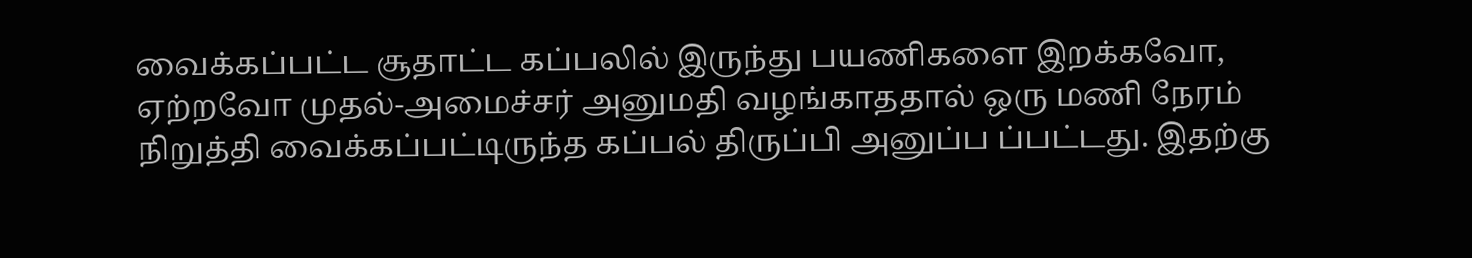வைக்கப்பட்ட சூதாட்ட கப்பலில் இருந்து பயணிகளை இறக்கவோ, ஏற்றவோ முதல்-அமைச்சர் அனுமதி வழங்காததால் ஒரு மணி நேரம் நிறுத்தி வைக்கப்பட்டிருந்த கப்பல் திருப்பி அனுப்ப ப்பட்டது. இதற்கு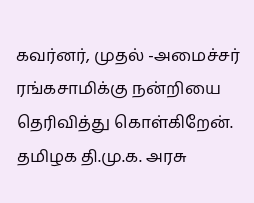கவர்னர், முதல் -அமைச்சர் ரங்கசாமிக்கு நன்றியை தெரிவித்து கொள்கிறேன்.
தமிழக தி.மு.க. அரசு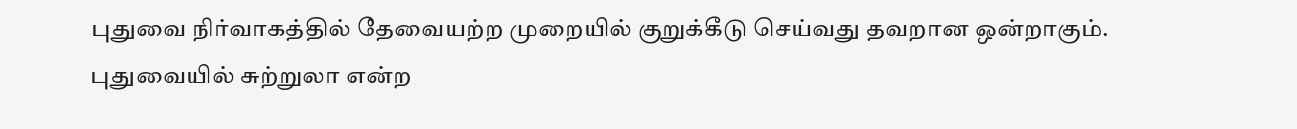புதுவை நிர்வாகத்தில் தேவையற்ற முறையில் குறுக்கீடு செய்வது தவறான ஒன்றாகும்.
புதுவையில் சுற்றுலா என்ற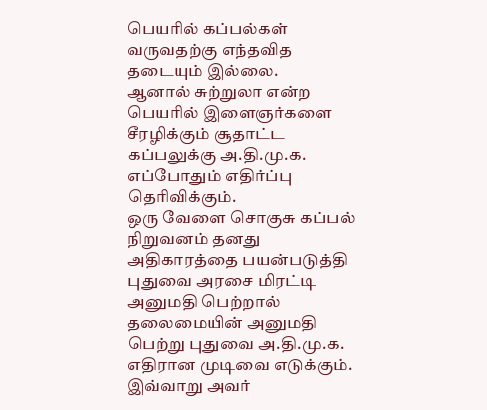பெயரில் கப்பல்கள் வருவதற்கு எந்தவித தடையும் இல்லை.
ஆனால் சுற்றுலா என்ற பெயரில் இளைஞர்களை சீரழிக்கும் சூதாட்ட கப்பலுக்கு அ.தி.மு.க. எப்போதும் எதிர்ப்பு தெரிவிக்கும்.
ஒரு வேளை சொகுசு கப்பல் நிறுவனம் தனது அதிகாரத்தை பயன்படுத்தி புதுவை அரசை மிரட்டி அனுமதி பெற்றால் தலைமையின் அனுமதி பெற்று புதுவை அ.தி.மு.க. எதிரான முடிவை எடுக்கும்.
இவ்வாறு அவர்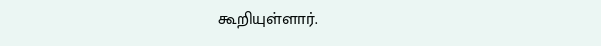கூறியுள்ளார்.